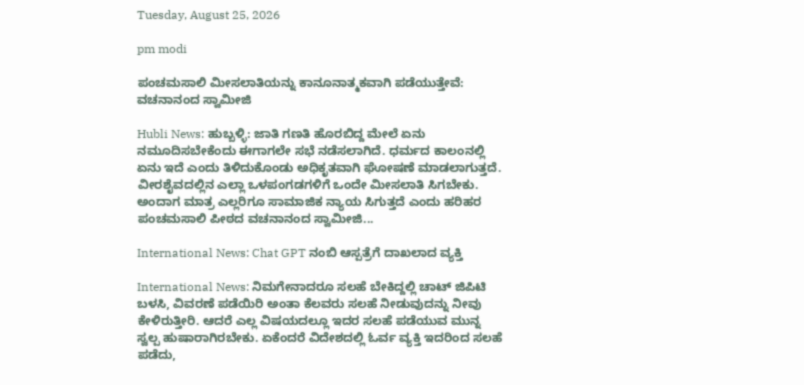Tuesday, August 25, 2026

pm modi

ಪಂಚಮಸಾಲಿ ಮೀಸಲಾತಿಯನ್ನು ಕಾನೂನಾತ್ಮಕವಾಗಿ ಪಡೆಯುತ್ತೇವೆ: ವಚನಾನಂದ ಸ್ವಾಮೀಜಿ

Hubli News: ಹುಬ್ಬಳ್ಳಿ: ಜಾತಿ ಗಣತಿ ಹೊರಬಿದ್ದ ಮೇಲೆ ಏನು ನಮೂದಿಸಬೇಕೆಂದು ಈಗಾಗಲೇ ಸಭೆ ನಡೆಸಲಾಗಿದೆ. ಧರ್ಮದ ಕಾಲಂನಲ್ಲಿ ಏನು ಇದೆ ಎಂದು ತಿಳಿದುಕೊಂಡು ಅಧಿಕೃತವಾಗಿ ಘೋಷಣೆ ಮಾಡಲಾಗುತ್ತದೆ. ವೀರಶೈವದಲ್ಲಿನ ಎಲ್ಲಾ ಒಳಪಂಗಡಗಳಿಗೆ ಒಂದೇ ಮೀಸಲಾತಿ ಸಿಗಬೇಕು. ಅಂದಾಗ ಮಾತ್ರ ಎಲ್ಲರಿಗೂ ಸಾಮಾಜಿಕ ನ್ಯಾಯ ಸಿಗುತ್ತದೆ ಎಂದು ಹರಿಹರ ಪಂಚಮಸಾಲಿ ಪೀಠದ ವಚನಾನಂದ ಸ್ವಾಮೀಜಿ...

International News: Chat GPT ನಂಬಿ ಆಸ್ಪತ್ರೆಗೆ ದಾಖಲಾದ ವ್ಯಕ್ತಿ

International News: ನಿಮಗೇನಾದರೂ ಸಲಹೆ ಬೇಕಿದ್ದಲ್ಲಿ ಚಾಟ್ ಜಿಪಿಟಿ ಬಳಸಿ, ವಿವರಣೆ ಪಡೆಯಿರಿ ಅಂತಾ ಕೆಲವರು ಸಲಹೆ ನೀಡುವುದನ್ನು ನೀವು ಕೇಳಿರುತ್ತೀರಿ. ಆದರೆ ಎಲ್ಲ ವಿಷಯದಲ್ಲೂ ಇದರ ಸಲಹೆ ಪಡೆಯುವ ಮುನ್ನ ಸ್ವಲ್ಪ ಹುಷಾರಾಗಿರಬೇಕು. ಏಕೆಂದರೆ ವಿದೇಶದಲ್ಲಿ ಓರ್ವ ವ್ಯಕ್ತಿ ಇದರಿಂದ ಸಲಹೆ ಪಡೆದು,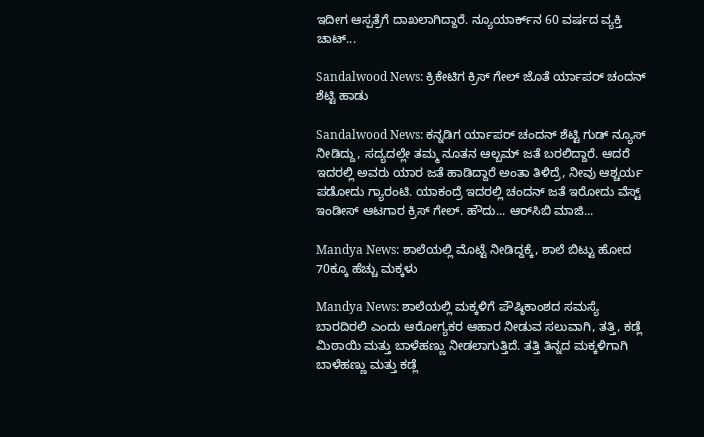ಇದೀಗ ಆಸ್ಪತ್ರೆಗೆ ದಾಖಲಾಗಿದ್ದಾರೆ. ನ್ಯೂಯಾರ್ಕ್‌ನ 60 ವರ್ಷದ ವ್ಯಕ್ತಿ ಚಾಟ್...

Sandalwood News: ಕ್ರಿಕೇಟಿಗ ಕ್ರಿಸ್ ಗೇಲ್ ಜೊತೆ ರ್ಯಾಪರ್ ಚಂದನ್ ಶೆಟ್ಟಿ ಹಾಡು

Sandalwood News: ಕನ್ನಡಿಗ ರ್ಯಾಪರ್ ಚಂದನ್ ಶೆಟ್ಟಿ ಗುಡ್ ನ್ಯೂಸ್ ನೀಡಿದ್ದು, ಸದ್ಯದಲ್ಲೇ ತಮ್ಮ ನೂತನ ಆಲ್ಬಮ್ ಜತೆ ಬರಲಿದ್ದಾರೆ. ಆದರೆ ಇದರಲ್ಲಿ ಅವರು ಯಾರ ಜತೆ ಹಾಡಿದ್ದಾರೆ ಅಂತಾ ತಿಳಿದ್ರೆ, ನೀವು ಆಶ್ಚರ್ಯ ಪಡೋದು ಗ್ಯಾರಂಟಿ. ಯಾಕಂದ್ರೆ ಇದರಲ್ಲಿ ಚಂದನ್ ಜತೆ ಇರೋದು ವೆಸ್ಟ್ ಇಂಡೀಸ್ ಆಟಗಾರ ಕ್ರಿಸ್ ಗೇಲ್. ಹೌದು... ಆರ್‌ಸಿಬಿ ಮಾಜಿ...

Mandya News: ಶಾಲೆಯಲ್ಲಿ ಮೊಟ್ಟೆ ನೀಡಿದ್ದಕ್ಕೆ, ಶಾಲೆ ಬಿಟ್ಟು ಹೋದ 70ಕ್ಕೂ ಹೆಚ್ಚು ಮಕ್ಕಳು

Mandya News: ಶಾಲೆಯಲ್ಲಿ ಮಕ್ಕಳಿಗೆ ಪೌಷ್ಠಿಕಾಂಶದ ಸಮಸ್ಯೆ ಬಾರದಿರಲಿ ಎಂದು ಆರೋಗ್ಯಕರ ಆಹಾರ ನೀಡುವ ಸಲುವಾಗಿ, ತತ್ತಿ, ಕಡ್ಲೆ ಮಿಠಾಯಿ ಮತ್ತು ಬಾಳೆಹಣ್ಣು ನೀಡಲಾಗುತ್ತಿದೆ. ತತ್ತಿ ತಿನ್ನದ ಮಕ್ಕಳಿಗಾಗಿ ಬಾಳೆಹಣ್ಣು ಮತ್ತು ಕಡ್ಲೆ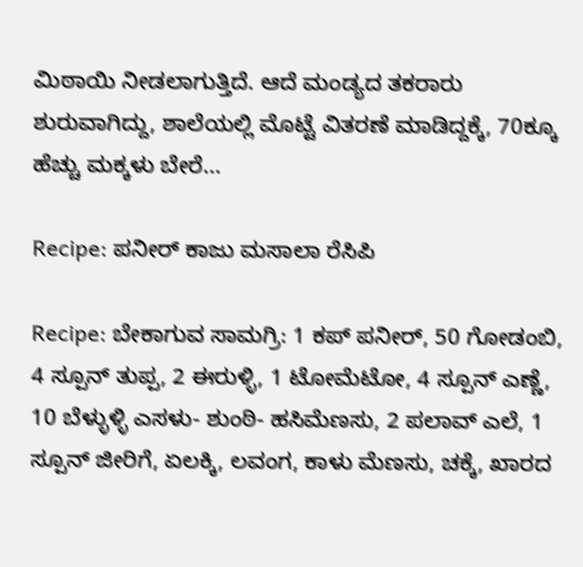ಮಿಠಾಯಿ ನೀಡಲಾಗುತ್ತಿದೆ. ಆದೆ ಮಂಡ್ಯದ ತಕರಾರು ಶುರುವಾಗಿದ್ದು, ಶಾಲೆಯಲ್ಲಿ ಮೊಟ್ಟೆ ವಿತರಣೆ ಮಾಡಿದ್ದಕ್ಕೆ, 70ಕ್ಕೂ ಹೆಚ್ಚು ಮಕ್ಕಳು ಬೇರೆ...

Recipe: ಪನೀರ್ ಕಾಜು ಮಸಾಲಾ ರೆಸಿಪಿ

Recipe: ಬೇಕಾಗುವ ಸಾಮಗ್ರಿ: 1 ಕಪ್ ಪನೀರ್, 50 ಗೋಡಂಬಿ, 4 ಸ್ಪೂನ್ ತುಪ್ಪ, 2 ಈರುಳ್ಳಿ, 1 ಟೋಮೆಟೋ, 4 ಸ್ಪೂನ್ ಎಣ್ಣೆ, 10 ಬೆಳ್ಳುಳ್ಳಿ ಎಸಳು- ಶುಂಠಿ- ಹಸಿಮೆಣಸು, 2 ಪಲಾವ್ ಎಲೆ, 1 ಸ್ಪೂನ್ ಜೀರಿಗೆ, ಏಲಕ್ಕಿ, ಲವಂಗ, ಕಾಳು ಮೆಣಸು, ಚಕ್ಕೆ, ಖಾರದ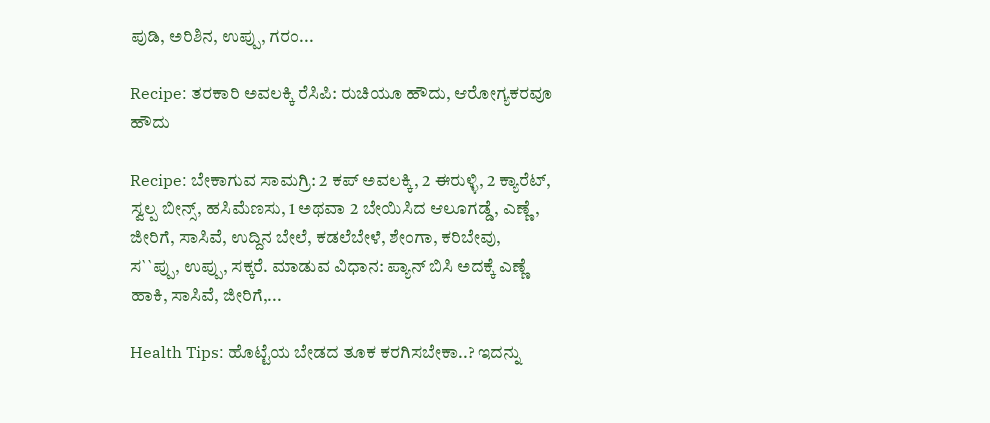ಪುಡಿ, ಅರಿಶಿನ, ಉಪ್ಪು, ಗರಂ...

Recipe: ತರಕಾರಿ ಅವಲಕ್ಕಿ ರೆಸಿಪಿ: ರುಚಿಯೂ ಹೌದು, ಆರೋಗ್ಯಕರವೂ ಹೌದು

Recipe: ಬೇಕಾಗುವ ಸಾಮಗ್ರಿ: 2 ಕಪ್ ಅವಲಕ್ಕಿ, 2 ಈರುಳ್ಳಿ, 2 ಕ್ಯಾರೆಟ್, ಸ್ವಲ್ಪ ಬೀನ್ಸ್, ಹಸಿಮೆಣಸು, 1 ಅಥವಾ 2 ಬೇಯಿಸಿದ ಆಲೂಗಡ್ಡೆ, ಎಣ್ಣೆ, ಜೀರಿಗೆ, ಸಾಸಿವೆ, ಉದ್ದಿನ ಬೇಲೆ, ಕಡಲೆಬೇಳೆ, ಶೇಂಗಾ, ಕರಿಬೇವು, ಸ``ಪ್ಪು, ಉಪ್ಪು, ಸಕ್ಕರೆ. ಮಾಡುವ ವಿಧಾನ: ಪ್ಯಾನ್ ಬಿಸಿ ಅದಕ್ಕೆ ಎಣ್ಣೆ ಹಾಕಿ, ಸಾಸಿವೆ, ಜೀರಿಗೆ,...

Health Tips: ಹೊಟ್ಟೆಯ ಬೇಡದ ತೂಕ ಕರಗಿಸಬೇಕಾ..? ಇದನ್ನು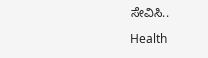ಸೇವಿಸಿ..

Health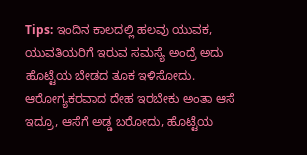Tips: ಇಂದಿನ ಕಾಲದಲ್ಲಿ ಹಲವು ಯುವಕ, ಯುವತಿಯರಿಗೆ ಇರುವ ಸಮಸ್ಯೆ ಅಂದ್ರೆ ಅದು ಹೊಟ್ಟೆಯ ಬೇಡದ ತೂಕ ಇಳಿಸೋದು. ಆರೋಗ್ಯಕರವಾದ ದೇಹ ಇರಬೇಕು ಅಂತಾ ಆಸೆ ಇದ್ರೂ, ಆಸೆಗೆ ಅಡ್ಡ ಬರೋದು, ಹೊಟ್ಟೆಯ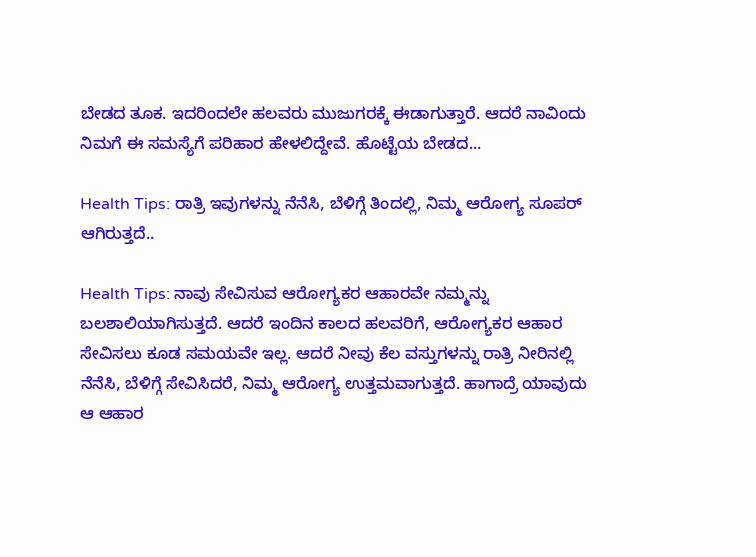ಬೇಡದ ತೂಕ. ಇದರಿಂದಲೇ ಹಲವರು ಮುಜುಗರಕ್ಕೆ ಈಡಾಗುತ್ತಾರೆ. ಆದರೆ ನಾವಿಂದು ನಿಮಗೆ ಈ ಸಮಸ್ಯೆಗೆ ಪರಿಹಾರ ಹೇಳಲಿದ್ದೇವೆ. ಹೊಟ್ಟೆಯ ಬೇಡದ...

Health Tips: ರಾತ್ರಿ ಇವುಗಳನ್ನು ನೆನೆಸಿ, ಬೆಳಿಗ್ಗೆ ತಿಂದಲ್ಲಿ, ನಿಮ್ಮ ಆರೋಗ್ಯ ಸೂಪರ್ ಆಗಿರುತ್ತದೆ..

Health Tips: ನಾವು ಸೇವಿಸುವ ಆರೋಗ್ಯಕರ ಆಹಾರವೇ ನಮ್ಮನ್ನು ಬಲಶಾಲಿಯಾಗಿಸುತ್ತದೆ. ಆದರೆ ಇಂದಿನ ಕಾಲದ ಹಲವರಿಗೆ, ಆರೋಗ್ಯಕರ ಆಹಾರ ಸೇವಿಸಲು ಕೂಡ ಸಮಯವೇ ಇಲ್ಲ. ಆದರೆ ನೀವು ಕೆಲ ವಸ್ತುಗಳನ್ನು ರಾತ್ರಿ ನೀರಿನಲ್ಲಿ ನೆನೆಸಿ, ಬೆಳಿಗ್ಗೆ ಸೇವಿಸಿದರೆ, ನಿಮ್ಮ ಆರೋಗ್ಯ ಉತ್ತಮವಾಗುತ್ತದೆ. ಹಾಗಾದ್ರೆ ಯಾವುದು ಆ ಆಹಾರ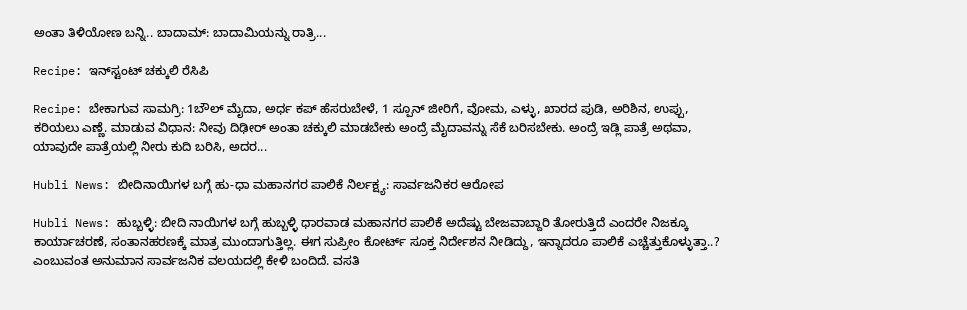ಅಂತಾ ತಿಳಿಯೋಣ ಬನ್ನಿ.. ಬಾದಾಮ್: ಬಾದಾಮಿಯನ್ನು ರಾತ್ರಿ...

Recipe: ಇನ್‌ಸ್ಟಂಟ್ ಚಕ್ಕುಲಿ ರೆಸಿಪಿ

Recipe: ಬೇಕಾಗುವ ಸಾಮಗ್ರಿ: 1ಬೌಲ್ ಮೈದಾ, ಅರ್ಧ ಕಪ್ ಹೆಸರುಬೇಳೆ, 1 ಸ್ಪೂನ್ ಜೀರಿಗೆ, ವೋಮ, ಎಳ್ಳು, ಖಾರದ ಪುಡಿ, ಅರಿಶಿನ, ಉಪ್ಪು, ಕರಿಯಲು ಎಣ್ಣೆ. ಮಾಡುವ ವಿಧಾನ: ನೀವು ದಿಢೀರ್ ಅಂತಾ ಚಕ್ಕುಲಿ ಮಾಡಬೇಕು ಅಂದ್ರೆ ಮೈದಾವನ್ನು ಸೆಕೆ ಬರಿಸಬೇಕು. ಅಂದ್ರೆ ಇಡ್ಲಿ ಪಾತ್ರೆ ಅಥವಾ, ಯಾವುದೇ ಪಾತ್ರೆಯಲ್ಲಿ ನೀರು ಕುದಿ ಬರಿಸಿ, ಅದರ...

Hubli News: ಬೀದಿನಾಯಿಗಳ ಬಗ್ಗೆ ಹು-ಧಾ ಮಹಾನಗರ ಪಾಲಿಕೆ ನಿರ್ಲಕ್ಷ್ಯ: ಸಾರ್ವಜನಿಕರ ಆರೋಪ

Hubli News: ಹುಬ್ಬಳ್ಳಿ: ಬೀದಿ ನಾಯಿಗಳ ಬಗ್ಗೆ ಹುಬ್ಬಳ್ಳಿ ಧಾರವಾಡ ಮಹಾನಗರ ಪಾಲಿಕೆ ಅದೆಷ್ಟು ಬೇಜವಾಬ್ದಾರಿ ತೋರುತ್ತಿದೆ ಎಂದರೇ ನಿಜಕ್ಕೂ ಕಾರ್ಯಾಚರಣೆ, ಸಂತಾನಹರಣಕ್ಕೆ ಮಾತ್ರ ಮುಂದಾಗುತ್ತಿಲ್ಲ. ಈಗ ಸುಪ್ರೀಂ ಕೋರ್ಟ್ ಸೂಕ್ತ ನಿರ್ದೇಶನ ನೀಡಿದ್ದು, ಇನ್ನಾದರೂ ಪಾಲಿಕೆ ಎಚ್ಚೆತ್ತುಕೊಳ್ಳುತ್ತಾ..? ಎಂಬುವಂತ ಅನುಮಾನ ಸಾರ್ವಜನಿಕ ವಲಯದಲ್ಲಿ ಕೇಳಿ ಬಂದಿದೆ. ವಸತಿ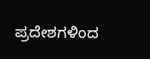ಪ್ರದೇಶಗಳಿಂದ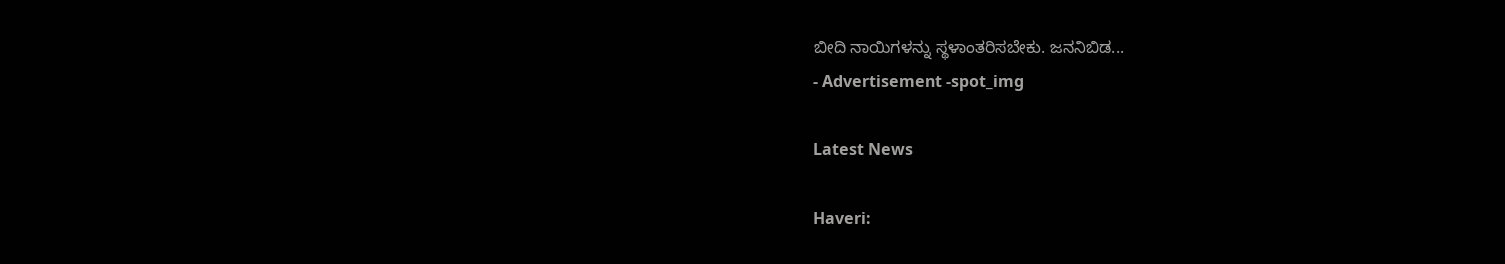ಬೀದಿ ನಾಯಿಗಳನ್ನು ಸ್ಥಳಾಂತರಿಸಬೇಕು. ಜನನಿಬಿಡ...
- Advertisement -spot_img

Latest News

Haveri: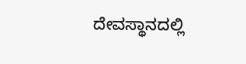ದೇವಸ್ಥಾನದಲ್ಲಿ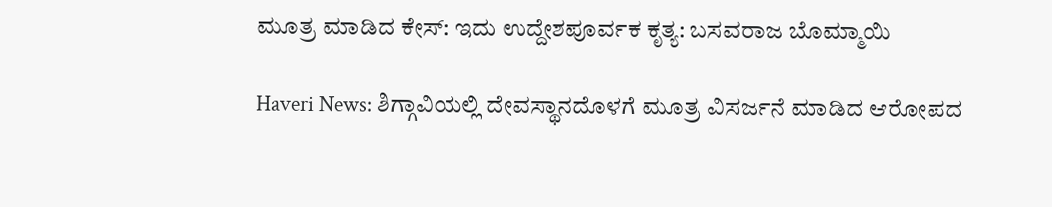ಮೂತ್ರ ಮಾಡಿದ ಕೇಸ್: ಇದು ಉದ್ದೇಶಪೂರ್ವಕ ಕೃತ್ಯ: ಬಸವರಾಜ ಬೊಮ್ಮಾಯಿ

Haveri News: ಶಿಗ್ಗಾವಿಯಲ್ಲಿ ದೇವಸ್ಥಾನದೊಳಗೆ ಮೂತ್ರ ವಿಸರ್ಜನೆ ಮಾಡಿದ ಆರೋಪದ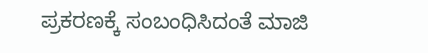ಪ್ರಕರಣಕ್ಕೆ ಸಂಬಂಧಿಸಿದಂತೆ ಮಾಜಿ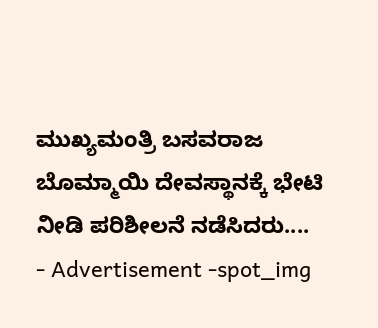ಮುಖ್ಯಮಂತ್ರಿ ಬಸವರಾಜ ಬೊಮ್ಮಾಯಿ ದೇವಸ್ಥಾನಕ್ಕೆ ಭೇಟಿ ನೀಡಿ ಪರಿಶೀಲನೆ ನಡೆಸಿದರು....
- Advertisement -spot_img